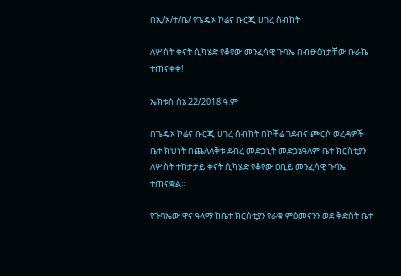በኢ/ኦ/ተ/ቤ/ የጌዴኦ ኮሬና ቡርጂ ሀገረ ስብከት

ለሦስት ቀናት ሲካሄድ የቆየው መንፈሳዊ ጉባኤ በብፁዕነታቸው ቡራኬ ተጠናቀቀ!

ኤክቱስ ሰኔ 22/2018 ዓ.ም

በጌዴኦ ኮሬና ቡርጂ ሀገረ ስብከት በኮቾሬ ገደብና ጮርሶ ወረዳዎች ቤተ ክህነት በጨለለቅቱ ደብረ መድኃኒት መድኃኔዓለም ቤተ ክርስቲያን ለሦስት ተከታታይ ቀናት ሲካሄድ የቆየው ዐቢይ መንፈሳዊ ጉባኤ ተጠናቋል።

የጉባኤው ዋና ዓላማ ከቤተ ክርስቲያን የራቁ ምዕመናንን ወደ ቅድስት ቤተ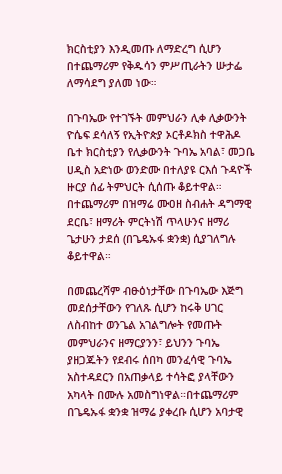ክርስቲያን እንዲመጡ ለማድረግ ሲሆን በተጨማሪም የቅዱሳን ምሥጢራትን ሡታፌ ለማሳደግ ያለመ ነው።

በጉባኤው የተገኙት መምህራን ሊቀ ሊቃውንት ዮሴፍ ደሳለኝ የኢትዮጵያ ኦርቶዶክስ ተዋሕዶ ቤተ ክርስቲያን የሊቃውንት ጉባኤ አባል፣ መጋቤ ሀዲስ አድነው ወንድሙ በተለያዩ ርእሰ ጉዳዮች ዙርያ ሰፊ ትምህርት ሲሰጡ ቆይተዋል። በተጨማሪም በዝማሬ ሙዐዘ ስብሐት ዳግማዊ ደርቤ፣ ዘማሪት ምርትነሽ ጥላሁንና ዘማሪ ጌታሁን ታደሰ (በጌዴኡፋ ቋንቋ) ሲያገለግሉ ቆይተዋል።

በመጨረሻም ብፁዕነታቸው በጉባኤው እጅግ መደሰታቸውን የገለጹ ሲሆን ከሩቅ ሀገር ለስብከተ ወንጌል አገልግሎት የመጡት መምህራንና ዘማርያንን፣ ይህንን ጉባኤ ያዘጋጁትን የደብሩ ሰበካ መንፈሳዊ ጉባኤ አስተዳደርን በአጠቃላይ ተሳትፎ ያላቸውን አካላት በሙሉ አመስግነዋል።በተጨማሪም በጌዴኡፋ ቋንቋ ዝማሬ ያቀረቡ ሲሆን አባታዊ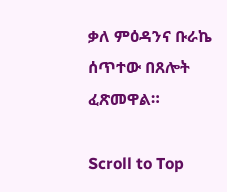ቃለ ምዕዳንና ቡራኬ ሰጥተው በጸሎት ፈጽመዋል።

Scroll to Top